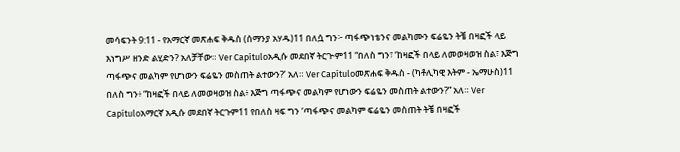መሳፍንት 9:11 - የአማርኛ መጽሐፍ ቅዱስ (ሰማንያ አሃዱ)11 በለሷ ግን፦ ጣፋጭነቴንና መልካሙን ፍሬዬን ትቼ በዛፎች ላይ እነግሥ ዘንድ ልሂድን? አለቻቸው። Ver Capítuloአዲሱ መደበኛ ትርጒም11 “በለስ ግን፣ ‘ከዛፎች በላይ ለመወዛወዝ ስል፣ እጅግ ጣፋጭና መልካም የሆነውን ፍሬዬን መስጠት ልተውን?’ አለ። Ver Capítuloመጽሐፍ ቅዱስ - (ካቶሊካዊ እትም - ኤማሁስ)11 በለስ ግን፥ “ከዛፎች በላይ ለመወዛወዝ ስል፥ እጅግ ጣፋጭና መልካም የሆነውን ፍሬዬን መስጠት ልተውን?” አለ። Ver Capítuloአማርኛ አዲሱ መደበኛ ትርጉም11 የበለስ ዛፍ ግን ‘ጣፋጭና መልካም ፍሬዬን መስጠት ትቼ በዛፎች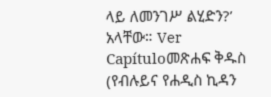ላይ ለመንገሥ ልሂድን?’ አላቸው። Ver Capítuloመጽሐፍ ቅዱስ (የብሉይና የሐዲስ ኪዳን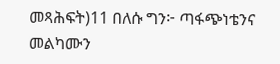መጻሕፍት)11 በለሱ ግን፦ ጣፋጭነቴንና መልካሙን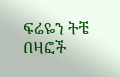ፍሬዬን ትቼ በዛፎች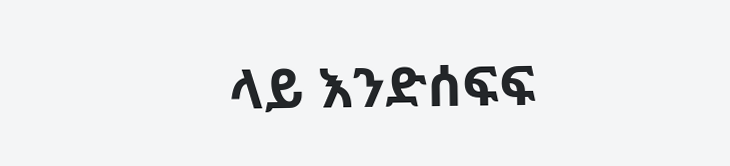ላይ እንድሰፍፍ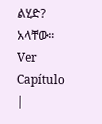ልሂድ? አላቸው። Ver Capítulo |